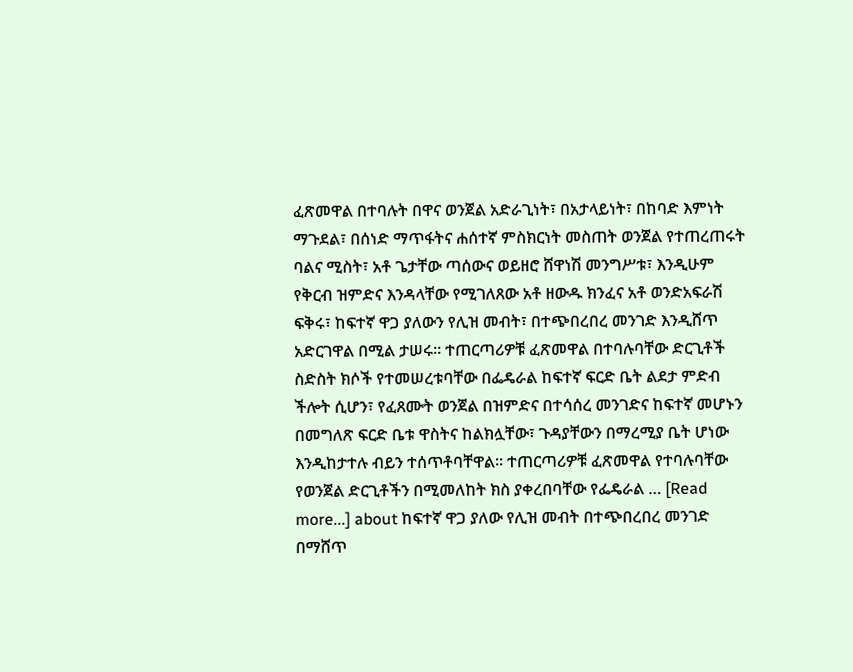ፈጽመዋል በተባሉት በዋና ወንጀል አድራጊነት፣ በአታላይነት፣ በከባድ እምነት ማጉደል፣ በሰነድ ማጥፋትና ሐሰተኛ ምስክርነት መስጠት ወንጀል የተጠረጠሩት ባልና ሚስት፣ አቶ ጌታቸው ጣሰውና ወይዘሮ ሸዋነሽ መንግሥቱ፣ እንዲሁም የቅርብ ዝምድና እንዳላቸው የሚገለጸው አቶ ዘውዱ ክንፈና አቶ ወንድአፍራሽ ፍቅሩ፣ ከፍተኛ ዋጋ ያለውን የሊዝ መብት፣ በተጭበረበረ መንገድ እንዲሸጥ አድርገዋል በሚል ታሠሩ፡፡ ተጠርጣሪዎቹ ፈጽመዋል በተባሉባቸው ድርጊቶች ስድስት ክሶች የተመሠረቱባቸው በፌዴራል ከፍተኛ ፍርድ ቤት ልደታ ምድብ ችሎት ሲሆን፣ የፈጸሙት ወንጀል በዝምድና በተሳሰረ መንገድና ከፍተኛ መሆኑን በመግለጽ ፍርድ ቤቱ ዋስትና ከልክሏቸው፣ ጉዳያቸውን በማረሚያ ቤት ሆነው እንዲከታተሉ ብይን ተሰጥቶባቸዋል፡፡ ተጠርጣሪዎቹ ፈጽመዋል የተባሉባቸው የወንጀል ድርጊቶችን በሚመለከት ክስ ያቀረበባቸው የፌዴራል … [Read more...] about ከፍተኛ ዋጋ ያለው የሊዝ መብት በተጭበረበረ መንገድ በማሸጥ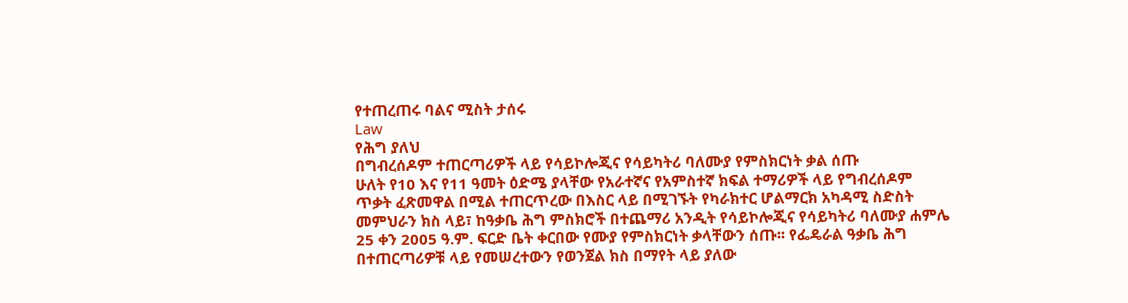የተጠረጠሩ ባልና ሚስት ታሰሩ
Law
የሕግ ያለህ
በግብረሰዶም ተጠርጣሪዎች ላይ የሳይኮሎጂና የሳይካትሪ ባለሙያ የምስክርነት ቃል ሰጡ
ሁለት የ10 እና የ11 ዓመት ዕድሜ ያላቸው የአራተኛና የአምስተኛ ክፍል ተማሪዎች ላይ የግብረሰዶም ጥቃት ፈጽመዋል በሚል ተጠርጥረው በእስር ላይ በሚገኙት የካራክተር ሆልማርክ አካዳሚ ስድስት መምህራን ክስ ላይ፣ ከዓቃቤ ሕግ ምስክሮች በተጨማሪ አንዲት የሳይኮሎጂና የሳይካትሪ ባለሙያ ሐምሌ 25 ቀን 2005 ዓ.ም. ፍርድ ቤት ቀርበው የሙያ የምስክርነት ቃላቸውን ሰጡ፡፡ የፌዴራል ዓቃቤ ሕግ በተጠርጣሪዎቹ ላይ የመሠረተውን የወንጀል ክስ በማየት ላይ ያለው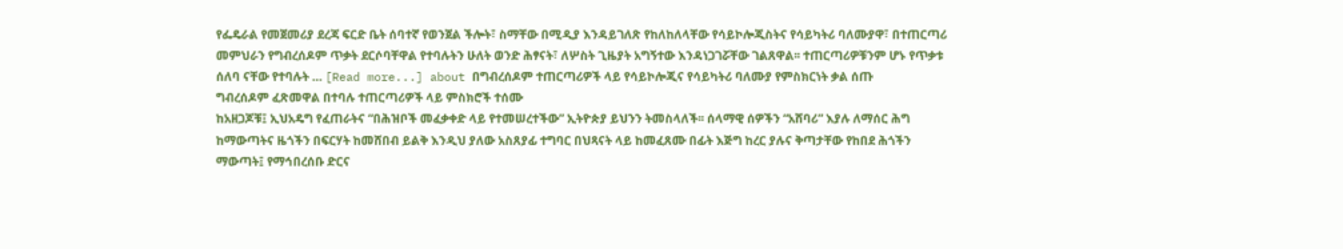የፌዴራል የመጀመሪያ ደረጃ ፍርድ ቤት ሰባተኛ የወንጀል ችሎት፣ ስማቸው በሚዲያ እንዳይገለጽ የከለከለላቸው የሳይኮሎጂስትና የሳይካትሪ ባለሙያዋ፣ በተጠርጣሪ መምህራን የግብረሰዶም ጥቃት ደርሶባቸዋል የተባሉትን ሁለት ወንድ ሕፃናት፣ ለሦስት ጊዜያት አግኝተው እንዳነጋገሯቸው ገልጸዋል፡፡ ተጠርጣሪዎቹንም ሆኑ የጥቃቱ ሰለባ ናቸው የተባሉት … [Read more...] about በግብረሰዶም ተጠርጣሪዎች ላይ የሳይኮሎጂና የሳይካትሪ ባለሙያ የምስክርነት ቃል ሰጡ
ግብረሰዶም ፈጽመዋል በተባሉ ተጠርጣሪዎች ላይ ምስክሮች ተሰሙ
ከአዘጋጆቹ፤ ኢህአዴግ የፈጠራትና “በሕዝቦች መፈቃቀድ ላይ የተመሠረተችው” ኢትዮጵያ ይህንን ትመስላለች፡፡ ሰላማዊ ሰዎችን “አሸባሪ” እያሉ ለማሰር ሕግ ከማውጣትና ዜጎችን በፍርሃት ከመሸበብ ይልቅ እንዲህ ያለው አስጸያፊ ተግባር በህጻናት ላይ ከመፈጸሙ በፊት እጅግ ከረር ያሉና ቅጣታቸው የከበደ ሕጎችን ማውጣት፤ የማኅበረሰቡ ድርና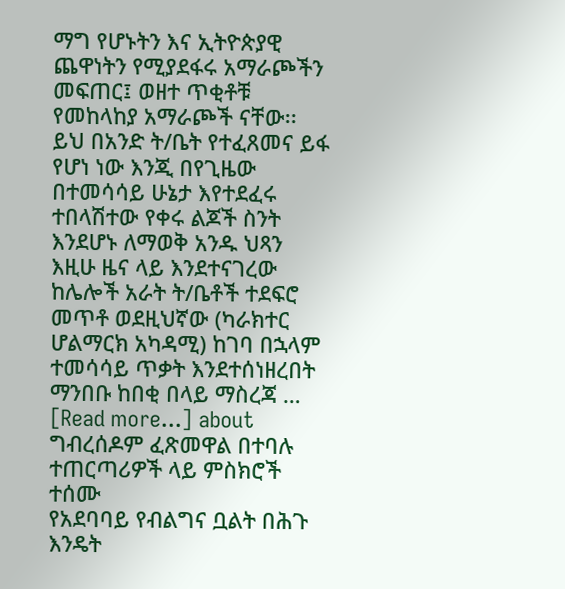ማግ የሆኑትን እና ኢትዮጵያዊ ጨዋነትን የሚያደፋሩ አማራጮችን መፍጠር፤ ወዘተ ጥቂቶቹ የመከላከያ አማራጮች ናቸው፡፡ ይህ በአንድ ት/ቤት የተፈጸመና ይፋ የሆነ ነው እንጂ በየጊዜው በተመሳሳይ ሁኔታ እየተደፈሩ ተበላሽተው የቀሩ ልጆች ስንት እንደሆኑ ለማወቅ አንዱ ህጻን እዚሁ ዜና ላይ እንደተናገረው ከሌሎች አራት ት/ቤቶች ተደፍሮ መጥቶ ወደዚህኛው (ካራክተር ሆልማርክ አካዳሚ) ከገባ በኋላም ተመሳሳይ ጥቃት እንደተሰነዘረበት ማንበቡ ከበቂ በላይ ማስረጃ … [Read more...] about ግብረሰዶም ፈጽመዋል በተባሉ ተጠርጣሪዎች ላይ ምስክሮች ተሰሙ
የአደባባይ የብልግና ቧልት በሕጉ እንዴት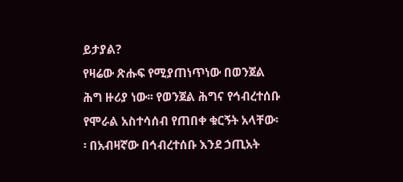ይታያል?
የዛሬው ጽሑፍ የሚያጠነጥነው በወንጀል ሕግ ዙሪያ ነው፡፡ የወንጀል ሕግና የኅብረተሰቡ የሞራል አስተሳሰብ የጠበቀ ቁርኝት አላቸው፡፡ በአብዛኛው በኅብረተሰቡ እንደ ኃጢአት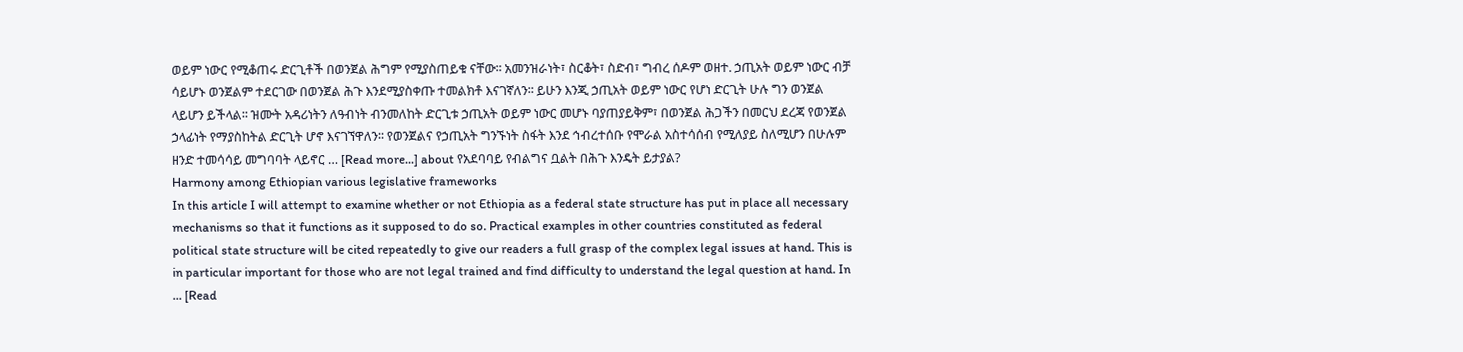ወይም ነውር የሚቆጠሩ ድርጊቶች በወንጀል ሕግም የሚያስጠይቁ ናቸው፡፡ አመንዝራነት፣ ስርቆት፣ ስድብ፣ ግብረ ሰዶም ወዘተ. ኃጢአት ወይም ነውር ብቻ ሳይሆኑ ወንጀልም ተደርገው በወንጀል ሕጉ እንደሚያስቀጡ ተመልክቶ እናገኛለን፡፡ ይሁን እንጂ ኃጢአት ወይም ነውር የሆነ ድርጊት ሁሉ ግን ወንጀል ላይሆን ይችላል፡፡ ዝሙት አዳሪነትን ለዓብነት ብንመለከት ድርጊቱ ኃጢአት ወይም ነውር መሆኑ ባያጠያይቅም፣ በወንጀል ሕጋችን በመርህ ደረጃ የወንጀል ኃላፊነት የማያስከትል ድርጊት ሆኖ እናገኘዋለን፡፡ የወንጀልና የኃጢአት ግንኙነት ስፋት እንደ ኅብረተሰቡ የሞራል አስተሳሰብ የሚለያይ ስለሚሆን በሁሉም ዘንድ ተመሳሳይ መግባባት ላይኖር … [Read more...] about የአደባባይ የብልግና ቧልት በሕጉ እንዴት ይታያል?
Harmony among Ethiopian various legislative frameworks
In this article I will attempt to examine whether or not Ethiopia as a federal state structure has put in place all necessary mechanisms so that it functions as it supposed to do so. Practical examples in other countries constituted as federal political state structure will be cited repeatedly to give our readers a full grasp of the complex legal issues at hand. This is in particular important for those who are not legal trained and find difficulty to understand the legal question at hand. In … [Read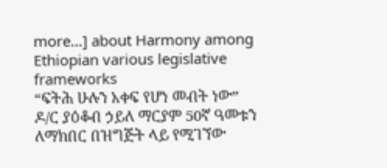more...] about Harmony among Ethiopian various legislative frameworks
“ፍትሕ ሁሉን አቀፍ የሆነ መብት ነው”
ዶ/ር ያዕቆብ ኃይለ ማርያም 50ኛ ዓመቱን ለማክበር በዝግጅት ላይ የሚገኘው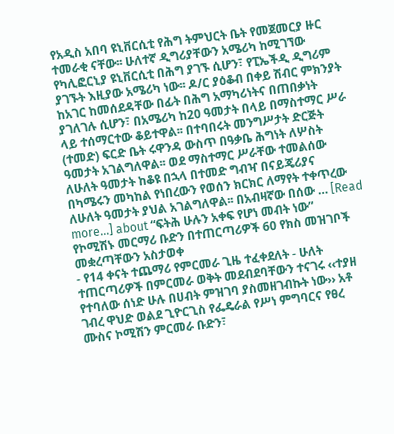የአዲስ አበባ ዩኒቨርሲቲ የሕግ ትምህርት ቤት የመጀመርያ ዙር ተመራቂ ናቸው፡፡ ሁለተኛ ዲግሪያቸውን አሜሪካ ከሚገኘው የካሊፎርኒያ ዩኒቨርሲቲ በሕግ ያገኙ ሲሆን፣ የፒኤችዲ ዲግሪም ያገኙት እዚያው አሜሪካ ነው፡፡ ዶ/ር ያዕቆብ በቀይ ሽብር ምክንያት ከአገር ከመሰደዳቸው በፊት በሕግ አማካሪነትና በጠበቃነት ያገለገሉ ሲሆን፣ በአሜሪካ ከ20 ዓመታት በላይ በማስተማር ሥራ ላይ ተሰማርተው ቆይተዋል፡፡ በተባበሩት መንግሥታት ድርጅት (ተመድ) ፍርድ ቤት ሩዋንዳ ውስጥ በዓቃቤ ሕግነት ለሦስት ዓመታት አገልግለዋል፡፡ ወደ ማስተማር ሥራቸው ተመልሰው ለሁለት ዓመታት ከቆዩ በኋላ በተመድ ግብዣ በናይጄሪያና በካሜሩን መካከል የነበረውን የወሰን ክርክር ለማየት ተቀጥረው ለሁለት ዓመታት ያህል አገልግለዋል፡፡ በአብዛኛው በሰው … [Read more...] about “ፍትሕ ሁሉን አቀፍ የሆነ መብት ነው”
የኮሚሽኑ መርማሪ ቡድን በተጠርጣሪዎች 60 የክስ መዝገቦች መቋረጣቸውን አስታወቀ
- የ14 ቀናት ተጨማሪ የምርመራ ጊዜ ተፈቀደለት - ሁለት ተጠርጣሪዎች በምርመራ ወቅት መደብደባቸውን ተናገሩ ‹‹ተያዘ የተባለው ሰነድ ሁሉ በሀብት ምዝገባ ያስመዘገብኩት ነው›› አቶ ገብረ ዋህድ ወልደ ጊዮርጊስ የፌዴራል የሥነ ምግባርና የፀረ ሙስና ኮሚሽን ምርመራ ቡድን፣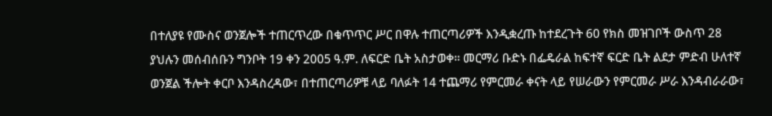በተለያዩ የሙስና ወንጀሎች ተጠርጥረው በቁጥጥር ሥር በዋሉ ተጠርጣሪዎች እንዲቋረጡ ከተደረጉት 60 የክስ መዝገቦች ውስጥ 28 ያህሉን መሰብሰቡን ግንቦት 19 ቀን 2005 ዓ.ም. ለፍርድ ቤት አስታወቀ፡፡ መርማሪ ቡድኑ በፌዴራል ከፍተኛ ፍርድ ቤት ልደታ ምድብ ሁለተኛ ወንጀል ችሎት ቀርቦ እንዳስረዳው፣ በተጠርጣሪዎቹ ላይ ባለፉት 14 ተጨማሪ የምርመራ ቀናት ላይ የሠራውን የምርመራ ሥራ እንዳብራራው፣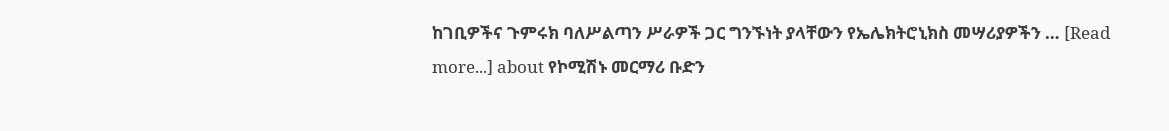ከገቢዎችና ጉምሩክ ባለሥልጣን ሥራዎች ጋር ግንኙነት ያላቸውን የኤሌክትሮኒክስ መሣሪያዎችን … [Read more...] about የኮሚሽኑ መርማሪ ቡድን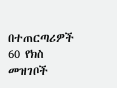በተጠርጣሪዎች 60 የክስ መዝገቦች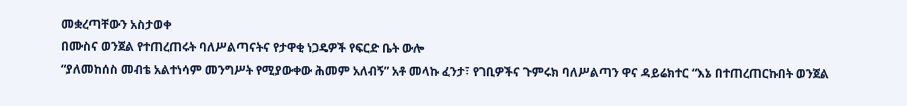መቋረጣቸውን አስታወቀ
በሙስና ወንጀል የተጠረጠሩት ባለሥልጣናትና የታዋቂ ነጋዴዎች የፍርድ ቤት ውሎ
“ያለመከሰስ መብቴ አልተነሳም መንግሥት የሚያውቀው ሕመም አለብኝ” አቶ መላኩ ፈንታ፣ የገቢዎችና ጉምሩክ ባለሥልጣን ዋና ዳይሬክተር “እኔ በተጠረጠርኩበት ወንጀል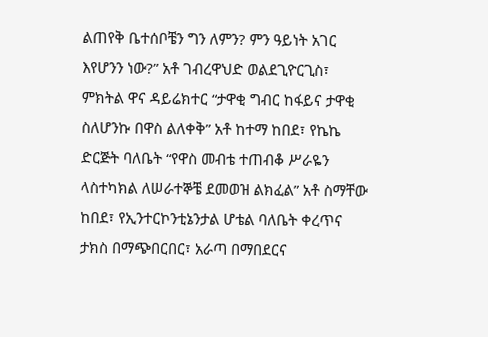ልጠየቅ ቤተሰቦቼን ግን ለምን? ምን ዓይነት አገር እየሆንን ነው?” አቶ ገብረዋህድ ወልደጊዮርጊስ፣ ምክትል ዋና ዳይሬክተር “ታዋቂ ግብር ከፋይና ታዋቂ ስለሆንኩ በዋስ ልለቀቅ” አቶ ከተማ ከበደ፣ የኬኬ ድርጅት ባለቤት “የዋስ መብቴ ተጠብቆ ሥራዬን ላስተካክል ለሠራተኞቼ ደመወዝ ልክፈል” አቶ ስማቸው ከበደ፣ የኢንተርኮንቲኔንታል ሆቴል ባለቤት ቀረጥና ታክስ በማጭበርበር፣ አራጣ በማበደርና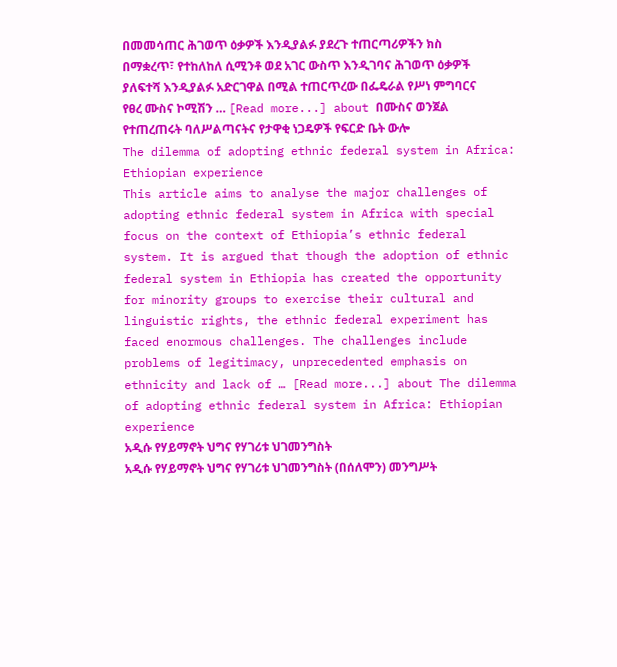በመመሳጠር ሕገወጥ ዕቃዎች እንዲያልፉ ያደረጉ ተጠርጣሪዎችን ክስ በማቋረጥ፣ የተከለከለ ሲሚንቶ ወደ አገር ውስጥ እንዲገባና ሕገወጥ ዕቃዎች ያለፍተሻ እንዲያልፉ አድርገዋል በሚል ተጠርጥረው በፌዴራል የሥነ ምግባርና የፀረ ሙስና ኮሚሽን … [Read more...] about በሙስና ወንጀል የተጠረጠሩት ባለሥልጣናትና የታዋቂ ነጋዴዎች የፍርድ ቤት ውሎ
The dilemma of adopting ethnic federal system in Africa: Ethiopian experience
This article aims to analyse the major challenges of adopting ethnic federal system in Africa with special focus on the context of Ethiopia’s ethnic federal system. It is argued that though the adoption of ethnic federal system in Ethiopia has created the opportunity for minority groups to exercise their cultural and linguistic rights, the ethnic federal experiment has faced enormous challenges. The challenges include problems of legitimacy, unprecedented emphasis on ethnicity and lack of … [Read more...] about The dilemma of adopting ethnic federal system in Africa: Ethiopian experience
አዲሱ የሃይማኖት ህግና የሃገሪቱ ህገመንግስት
አዲሱ የሃይማኖት ህግና የሃገሪቱ ህገመንግስት (በሰለሞን) መንግሥት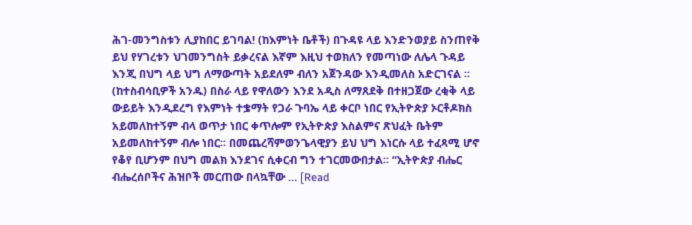ሕገ-መንግስቱን ሊያከበር ይገባል! (ከእምነት ቤቶች) በጉዳዩ ላይ እንድንወያይ ስንጠየቅ ይህ የሃገረቱን ህገመንግስት ይቃረናል እኛም እዚህ ተወክለን የመጣነው ለሌላ ጉዳይ እንጂ በህግ ላይ ህግ ለማውጣት አይደለም ብለን አጀንዳው እንዲመለስ አድርገናል ፡፡(ከተስብሳቢዎች አንዱ) በስራ ላይ የዋለውን እንደ አዲስ ለማጸደቅ በተዘጋጀው ረቂቅ ላይ ውይይት እንዲደረግ የእምነት ተቌማት የጋራ ጉባኤ ላይ ቀርቦ ነበር የኢትዮጵያ ኦርቶዶክስ አይመለከተኝም ብላ ወጥታ ነበር ቀጥሎም የኢትዮጵያ እስልምና ጽህፈት ቤትም አይመለከተኝም ብሎ ነበር፡፡ በመጨረሻምወንጌላዊያን ይህ ህግ እነርሱ ላይ ተፈጻሚ ሆኖ የቆየ ቢሆንም በህግ መልክ እንደገና ሲቀርብ ግን ተገርመውበታል፡፡ “ኢትዮጵያ ብሔር ብሔረሰቦችና ሕዝቦች መርጠው በላኳቸው … [Read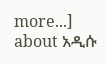more...] about አዲሱ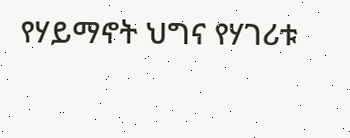የሃይማኖት ህግና የሃገሪቱ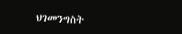ህገመንግስት